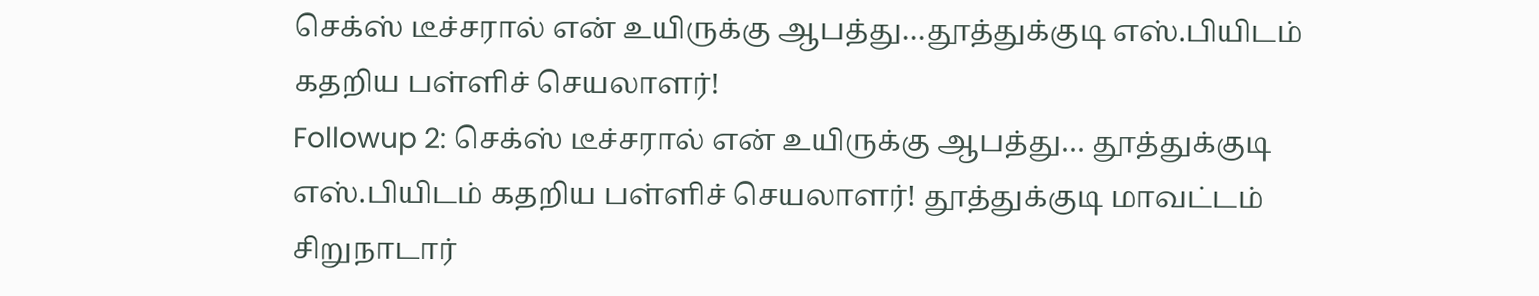செக்ஸ் டீச்சரால் என் உயிருக்கு ஆபத்து…தூத்துக்குடி எஸ்.பியிடம் கதறிய பள்ளிச் செயலாளர்!
Followup 2: செக்ஸ் டீச்சரால் என் உயிருக்கு ஆபத்து… தூத்துக்குடி எஸ்.பியிடம் கதறிய பள்ளிச் செயலாளர்! தூத்துக்குடி மாவட்டம் சிறுநாடார்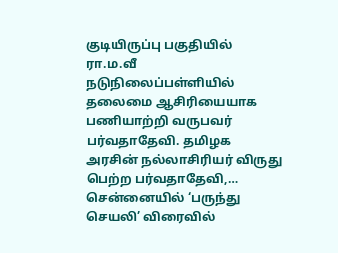குடியிருப்பு பகுதியில் ரா.ம.வீ நடுநிலைப்பள்ளியில் தலைமை ஆசிரியையாக பணியாற்றி வருபவர் பர்வதாதேவி. தமிழக அரசின் நல்லாசிரியர் விருது பெற்ற பர்வதாதேவி,…
சென்னையில் ‘பருந்து செயலி’ விரைவில்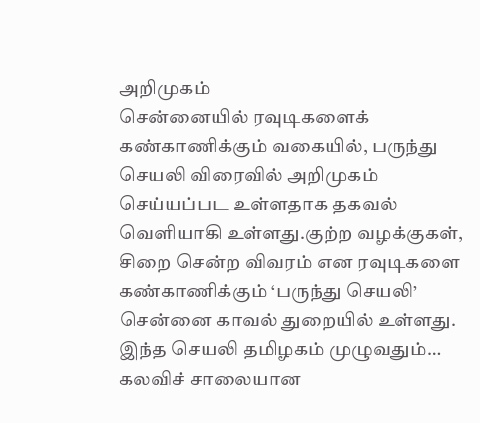அறிமுகம்
சென்னையில் ரவுடிகளைக் கண்காணிக்கும் வகையில், பருந்து செயலி விரைவில் அறிமுகம் செய்யப்பட உள்ளதாக தகவல் வெளியாகி உள்ளது.குற்ற வழக்குகள், சிறை சென்ற விவரம் என ரவுடிகளை கண்காணிக்கும் ‘பருந்து செயலி’ சென்னை காவல் துறையில் உள்ளது. இந்த செயலி தமிழகம் முழுவதும்…
கலவிச் சாலையான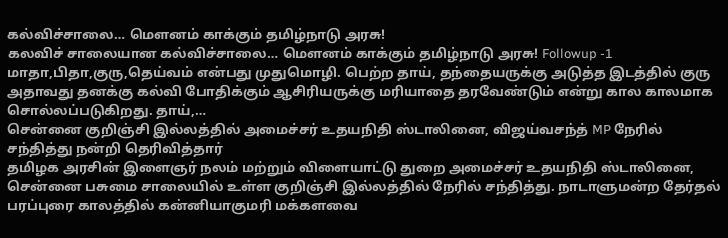கல்விச்சாலை… மௌனம் காக்கும் தமிழ்நாடு அரசு!
கலவிச் சாலையான கல்விச்சாலை… மௌனம் காக்கும் தமிழ்நாடு அரசு! Followup -1 மாதா,பிதா,குரு,தெய்வம் என்பது முதுமொழி. பெற்ற தாய், தந்தையருக்கு அடுத்த இடத்தில் குரு அதாவது தனக்கு கல்வி போதிக்கும் ஆசிரியருக்கு மரியாதை தரவேண்டும் என்று கால காலமாக சொல்லப்படுகிறது. தாய்,…
சென்னை குறிஞ்சி இல்லத்தில் அமைச்சர் உதயநிதி ஸ்டாலினை, விஜய்வசந்த் MP நேரில் சந்தித்து நன்றி தெரிவித்தார்
தமிழக அரசின் இளைஞர் நலம் மற்றும் விளையாட்டு துறை அமைச்சர் உதயநிதி ஸ்டாலினை, சென்னை பசுமை சாலையில் உள்ள குறிஞ்சி இல்லத்தில் நேரில் சந்தித்து. நாடாளுமன்ற தேர்தல் பரப்புரை காலத்தில் கன்னியாகுமரி மக்களவை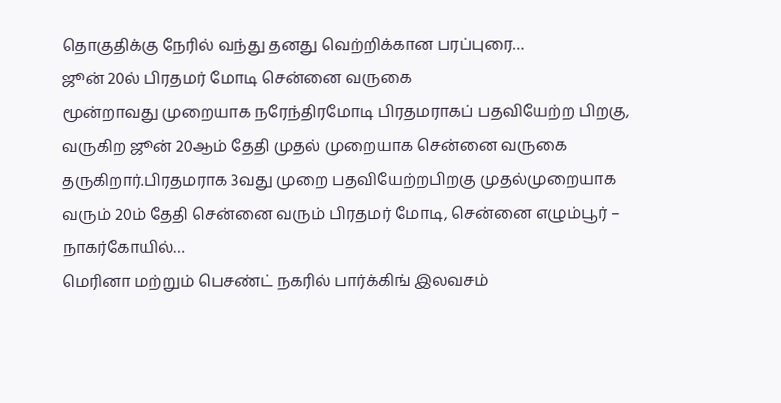தொகுதிக்கு நேரில் வந்து தனது வெற்றிக்கான பரப்புரை…
ஜூன் 20ல் பிரதமர் மோடி சென்னை வருகை
மூன்றாவது முறையாக நரேந்திரமோடி பிரதமராகப் பதவியேற்ற பிறகு, வருகிற ஜூன் 20ஆம் தேதி முதல் முறையாக சென்னை வருகை தருகிறார்.பிரதமராக 3வது முறை பதவியேற்றபிறகு முதல்முறையாக வரும் 20ம் தேதி சென்னை வரும் பிரதமர் மோடி, சென்னை எழும்பூர் – நாகர்கோயில்…
மெரினா மற்றும் பெசண்ட் நகரில் பார்க்கிங் இலவசம்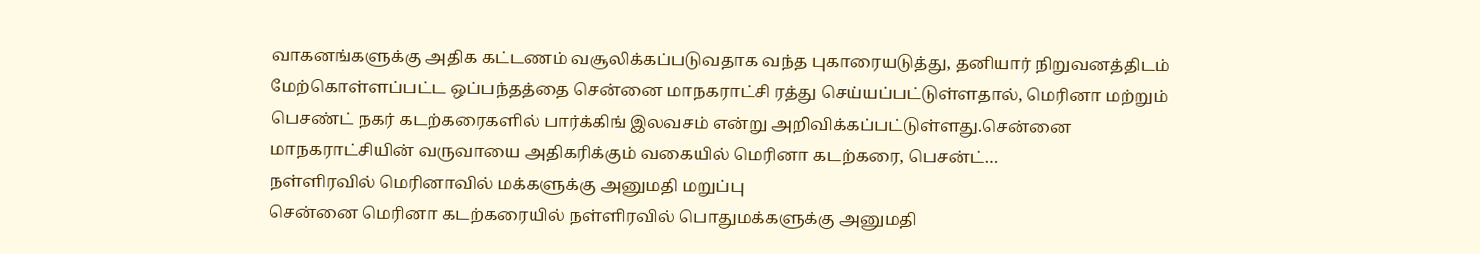வாகனங்களுக்கு அதிக கட்டணம் வசூலிக்கப்படுவதாக வந்த புகாரையடுத்து, தனியார் நிறுவனத்திடம் மேற்கொள்ளப்பட்ட ஒப்பந்தத்தை சென்னை மாநகராட்சி ரத்து செய்யப்பட்டுள்ளதால், மெரினா மற்றும் பெசண்ட் நகர் கடற்கரைகளில் பார்க்கிங் இலவசம் என்று அறிவிக்கப்பட்டுள்ளது.சென்னை மாநகராட்சியின் வருவாயை அதிகரிக்கும் வகையில் மெரினா கடற்கரை, பெசன்ட்…
நள்ளிரவில் மெரினாவில் மக்களுக்கு அனுமதி மறுப்பு
சென்னை மெரினா கடற்கரையில் நள்ளிரவில் பொதுமக்களுக்கு அனுமதி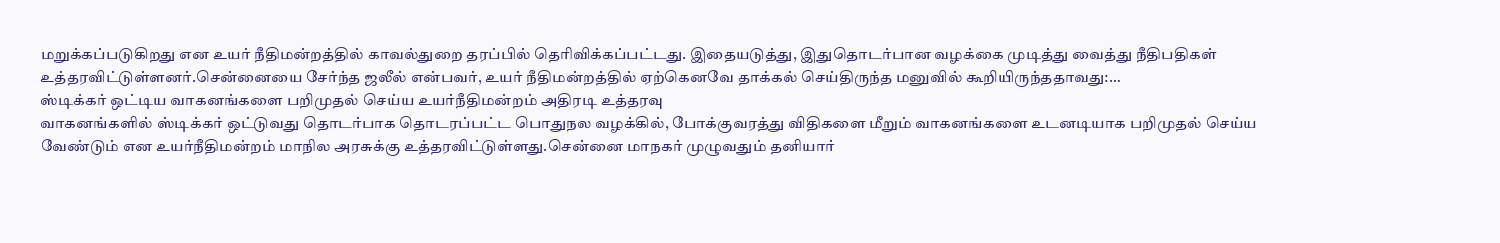மறுக்கப்படுகிறது என உயர் நீதிமன்றத்தில் காவல்துறை தரப்பில் தெரிவிக்கப்பட்டது. இதையடுத்து, இதுதொடர்பான வழக்கை முடித்து வைத்து நீதிபதிகள் உத்தரவிட்டுள்ளனர்.சென்னையை சேர்ந்த ஜலீல் என்பவர், உயர் நீதிமன்றத்தில் ஏற்கெனவே தாக்கல் செய்திருந்த மனுவில் கூறியிருந்ததாவது:…
ஸ்டிக்கர் ஒட்டிய வாகனங்களை பறிமுதல் செய்ய உயர்நீதிமன்றம் அதிரடி உத்தரவு
வாகனங்களில் ஸ்டிக்கர் ஒட்டுவது தொடர்பாக தொடரப்பட்ட பொதுநல வழக்கில், போக்குவரத்து விதிகளை மீறும் வாகனங்களை உடனடியாக பறிமுதல் செய்ய வேண்டும் என உயர்நீதிமன்றம் மாநில அரசுக்கு உத்தரவிட்டுள்ளது.சென்னை மாநகர் முழுவதும் தனியார்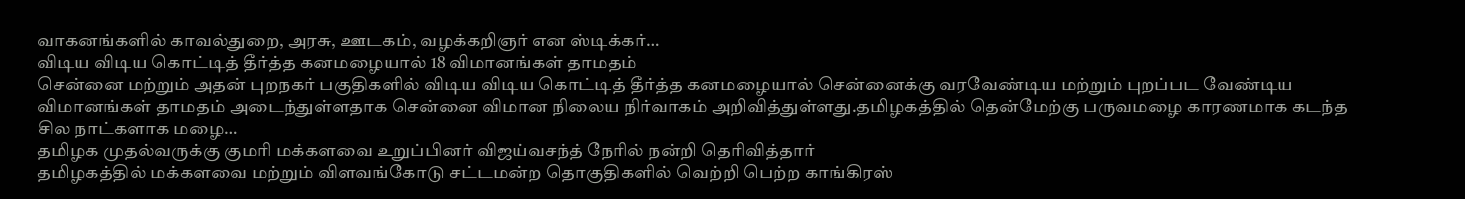வாகனங்களில் காவல்துறை, அரசு, ஊடகம், வழக்கறிஞர் என ஸ்டிக்கர்…
விடிய விடிய கொட்டித் தீர்த்த கனமழையால் 18 விமானங்கள் தாமதம்
சென்னை மற்றும் அதன் புறநகர் பகுதிகளில் விடிய விடிய கொட்டித் தீர்த்த கனமழையால் சென்னைக்கு வரவேண்டிய மற்றும் புறப்பட வேண்டிய விமானங்கள் தாமதம் அடைந்துள்ளதாக சென்னை விமான நிலைய நிர்வாகம் அறிவித்துள்ளது.தமிழகத்தில் தென்மேற்கு பருவமழை காரணமாக கடந்த சில நாட்களாக மழை…
தமிழக முதல்வருக்கு குமரி மக்களவை உறுப்பினர் விஜய்வசந்த் நேரில் நன்றி தெரிவித்தார்
தமிழகத்தில் மக்களவை மற்றும் விளவங்கோடு சட்டமன்ற தொகுதிகளில் வெற்றி பெற்ற காங்கிரஸ்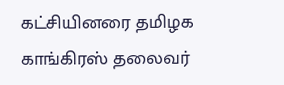கட்சியினரை தமிழக காங்கிரஸ் தலைவர்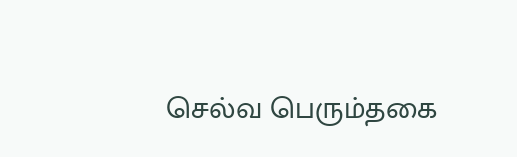செல்வ பெரும்தகை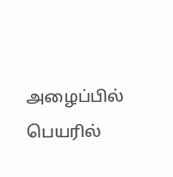அழைப்பில் பெயரில்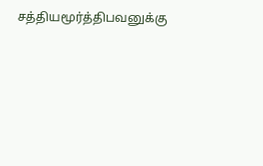சத்தியமூர்த்திபவனுக்கு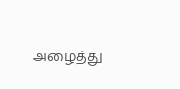அழைத்து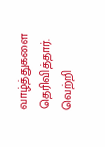வாழ்த்துகளை தெரிவித்தார். வெற்றி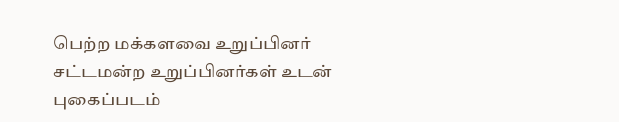பெற்ற மக்களவை உறுப்பினர் சட்டமன்ற உறுப்பினர்கள் உடன் புகைப்படம்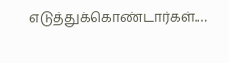எடுத்துக்கொண்டார்கள்.…